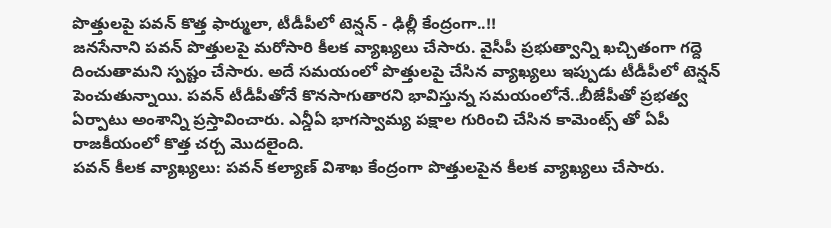పొత్తులపై పవన్ కొత్త ఫార్ములా, టీడీపీలో టెన్షన్ - ఢిల్లీ కేంద్రంగా..!!
జనసేనాని పవన్ పొత్తులపై మరోసారి కీలక వ్యాఖ్యలు చేసారు. వైసీపీ ప్రభుత్వాన్ని ఖచ్చితంగా గద్దె దించుతామని స్పష్టం చేసారు. అదే సమయంలో పొత్తులపై చేసిన వ్యాఖ్యలు ఇప్పుడు టీడీపీలో టెన్షన్ పెంచుతున్నాయి. పవన్ టీడీపీతోనే కొనసాగుతారని భావిస్తున్న సమయంలోనే..బీజేపీతో ప్రభత్వ ఏర్పాటు అంశాన్ని ప్రస్తావించారు. ఎన్డీఏ భాగస్వామ్య పక్షాల గురించి చేసిన కామెంట్స్ తో ఏపీ రాజకీయంలో కొత్త చర్చ మొదలైంది.
పవన్ కీలక వ్యాఖ్యలు: పవన్ కల్యాణ్ విశాఖ కేంద్రంగా పొత్తులపైన కీలక వ్యాఖ్యలు చేసారు.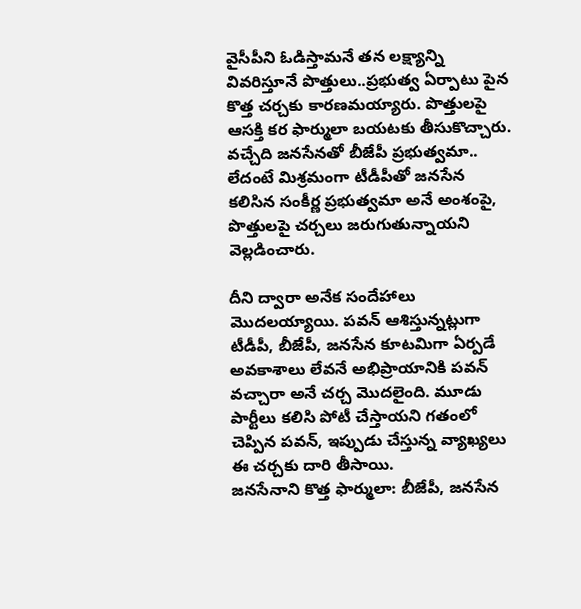వైసీపీని ఓడిస్తామనే తన లక్ష్యాన్ని వివరిస్తూనే పొత్తులు..ప్రభుత్వ ఏర్పాటు పైన కొత్త చర్చకు కారణమయ్యారు. పొత్తులపై ఆసక్తి కర ఫార్ములా బయటకు తీసుకొచ్చారు. వచ్చేది జనసేనతో బీజేపీ ప్రభుత్వమా.. లేదంటే మిశ్రమంగా టీడీపీతో జనసేన కలిసిన సంకీర్ణ ప్రభుత్వమా అనే అంశంపై, పొత్తులపై చర్చలు జరుగుతున్నాయని వెల్లడించారు.

దీని ద్వారా అనేక సందేహాలు మొదలయ్యాయి. పవన్ ఆశిస్తున్నట్లుగా టీడీపీ, బీజేపీ, జనసేన కూటమిగా ఏర్పడే అవకాశాలు లేవనే అభిప్రాయానికి పవన్ వచ్చారా అనే చర్చ మొదలైంది. మూడు పార్టీలు కలిసి పోటీ చేస్తాయని గతంలో చెప్పిన పవన్, ఇప్పుడు చేస్తున్న వ్యాఖ్యలు ఈ చర్చకు దారి తీసాయి.
జనసేనాని కొత్త ఫార్ములా: బీజేపీ, జనసేన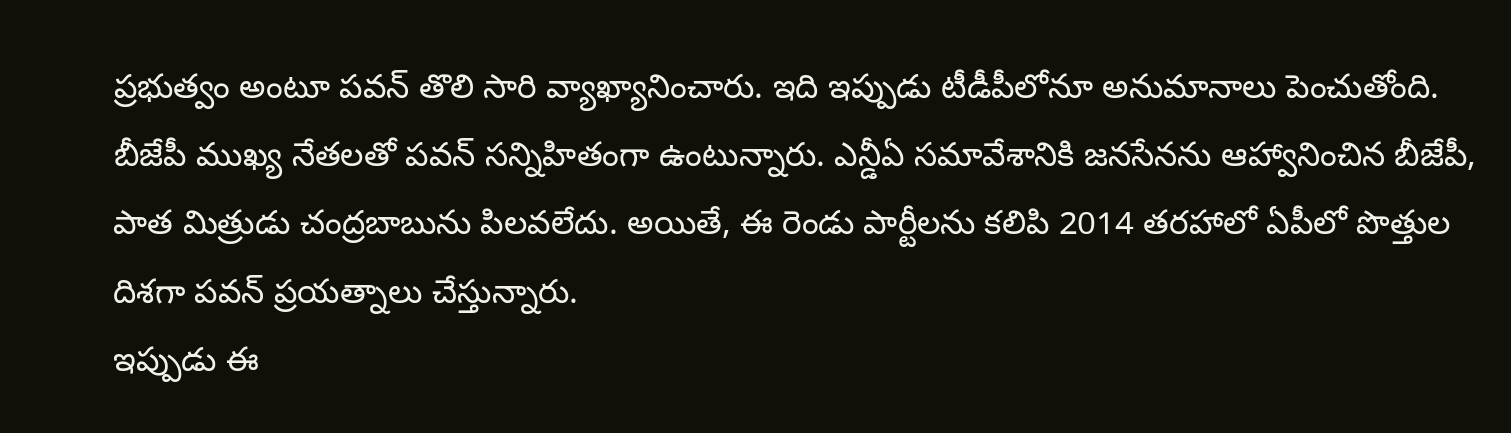ప్రభుత్వం అంటూ పవన్ తొలి సారి వ్యాఖ్యానించారు. ఇది ఇప్పుడు టీడీపీలోనూ అనుమానాలు పెంచుతోంది. బీజేపీ ముఖ్య నేతలతో పవన్ సన్నిహితంగా ఉంటున్నారు. ఎన్డీఏ సమావేశానికి జనసేనను ఆహ్వానించిన బీజేపీ, పాత మిత్రుడు చంద్రబాబును పిలవలేదు. అయితే, ఈ రెండు పార్టీలను కలిపి 2014 తరహాలో ఏపీలో పొత్తుల దిశగా పవన్ ప్రయత్నాలు చేస్తున్నారు.
ఇప్పుడు ఈ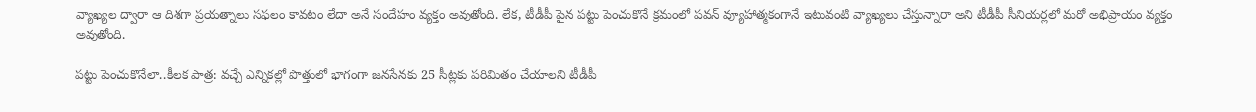వ్యాఖ్యల ద్వారా ఆ దిశగా ప్రయత్నాలు సఫలం కావటం లేదా అనే సందేహం వ్యక్తం అవుతోంది. లేక, టీడీపీ పైన పట్టు పెంచుకొనే క్రమంలో పవన్ వ్యూహాత్మకంగానే ఇటువంటి వ్యాఖ్యలు చేస్తున్నారా అని టీడీపీ సీనియర్లలో మరో అభిప్రాయం వ్యక్తం అవుతోంది.

పట్టు పెంచుకొనేలా..కీలక పాత్ర: వచ్చే ఎన్నికల్లో పొత్తులో భాగంగా జనసేనకు 25 సీట్లకు పరిమితం చేయాలని టీడీపీ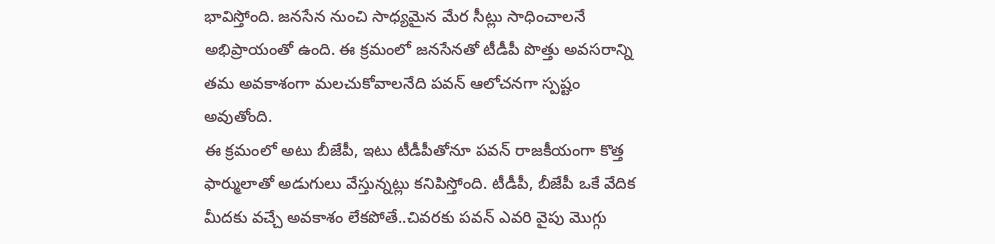భావిస్తోంది. జనసేన నుంచి సాధ్యమైన మేర సీట్లు సాధించాలనే అభిప్రాయంతో ఉంది. ఈ క్రమంలో జనసేనతో టీడీపీ పొత్తు అవసరాన్ని తమ అవకాశంగా మలచుకోవాలనేది పవన్ ఆలోచనగా స్పష్టం అవుతోంది.
ఈ క్రమంలో అటు బీజేపీ, ఇటు టీడీపీతోనూ పవన్ రాజకీయంగా కొత్త ఫార్ములాతో అడుగులు వేస్తున్నట్లు కనిపిస్తోంది. టీడీపీ, బీజేపీ ఒకే వేదిక మీదకు వచ్చే అవకాశం లేకపోతే..చివరకు పవన్ ఎవరి వైపు మొగ్గు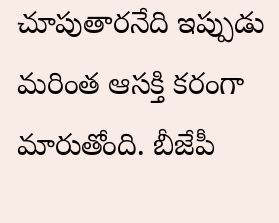చూపుతారనేది ఇప్పుడు మరింత ఆసక్తి కరంగా మారుతోంది. బీజేపీ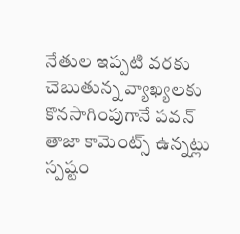నేతుల ఇప్పటి వరకు చెబుతున్న వ్యాఖ్యలకు కొనసాగింపుగానే పవన్ తాజా కామెంట్స్ ఉన్నట్లు స్పష్టం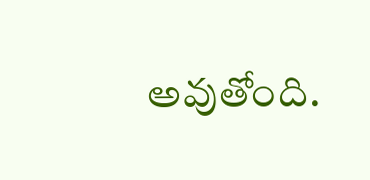అవుతోంది.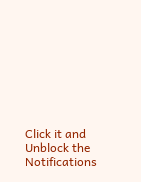Click it and Unblock the Notifications